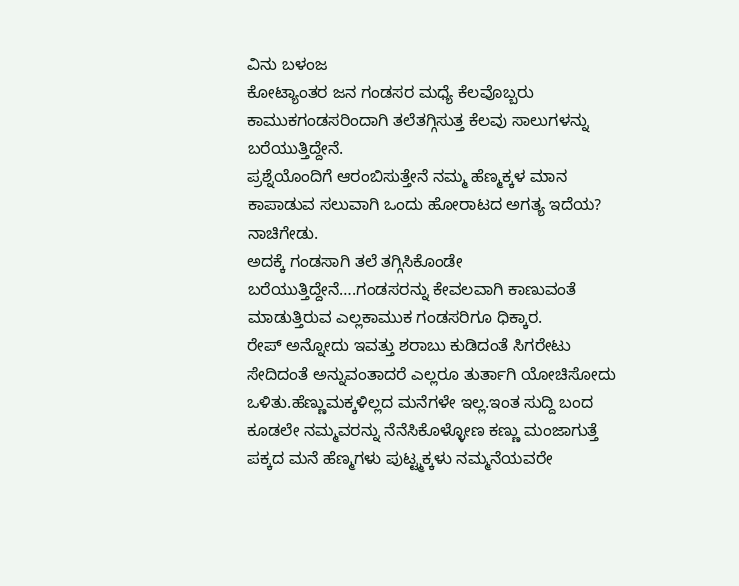ವಿನು ಬಳಂಜ
ಕೋಟ್ಯಾಂತರ ಜನ ಗಂಡಸರ ಮಧ್ಯೆ ಕೆಲವೊಬ್ಬರು ಕಾಮುಕಗಂಡಸರಿಂದಾಗಿ ತಲೆತಗ್ಗಿಸುತ್ತ ಕೆಲವು ಸಾಲುಗಳನ್ನು ಬರೆಯುತ್ತಿದ್ದೇನೆ.
ಪ್ರಶ್ನೆಯೊಂದಿಗೆ ಆರಂಬಿಸುತ್ತೇನೆ ನಮ್ಮ ಹೆಣ್ಮಕ್ಕಳ ಮಾನ ಕಾಪಾಡುವ ಸಲುವಾಗಿ ಒಂದು ಹೋರಾಟದ ಅಗತ್ಯ ಇದೆಯ? ನಾಚಿಗೇಡು.
ಅದಕ್ಕೆ ಗಂಡಸಾಗಿ ತಲೆ ತಗ್ಗಿಸಿಕೊಂಡೇ ಬರೆಯುತ್ತಿದ್ದೇನೆ….ಗಂಡಸರನ್ನು ಕೇವಲವಾಗಿ ಕಾಣುವಂತೆ ಮಾಡುತ್ತಿರುವ ಎಲ್ಲಕಾಮುಕ ಗಂಡಸರಿಗೂ ಧಿಕ್ಕಾರ.
ರೇಪ್ ಅನ್ನೋದು ಇವತ್ತು ಶರಾಬು ಕುಡಿದಂತೆ ಸಿಗರೇಟು ಸೇದಿದಂತೆ ಅನ್ನುವಂತಾದರೆ ಎಲ್ಲರೂ ತುರ್ತಾಗಿ ಯೋಚಿಸೋದು ಒಳಿತು.ಹೆಣ್ಣುಮಕ್ಕಳಿಲ್ಲದ ಮನೆಗಳೇ ಇಲ್ಲ.ಇಂತ ಸುದ್ದಿ ಬಂದ ಕೂಡಲೇ ನಮ್ಮವರನ್ನು ನೆನೆಸಿಕೊಳ್ಳೋಣ ಕಣ್ಣು ಮಂಜಾಗುತ್ತೆ ಪಕ್ಕದ ಮನೆ ಹೆಣ್ಮಗಳು ಪುಟ್ಟ್ಮಕ್ಕಳು ನಮ್ಮನೆಯವರೇ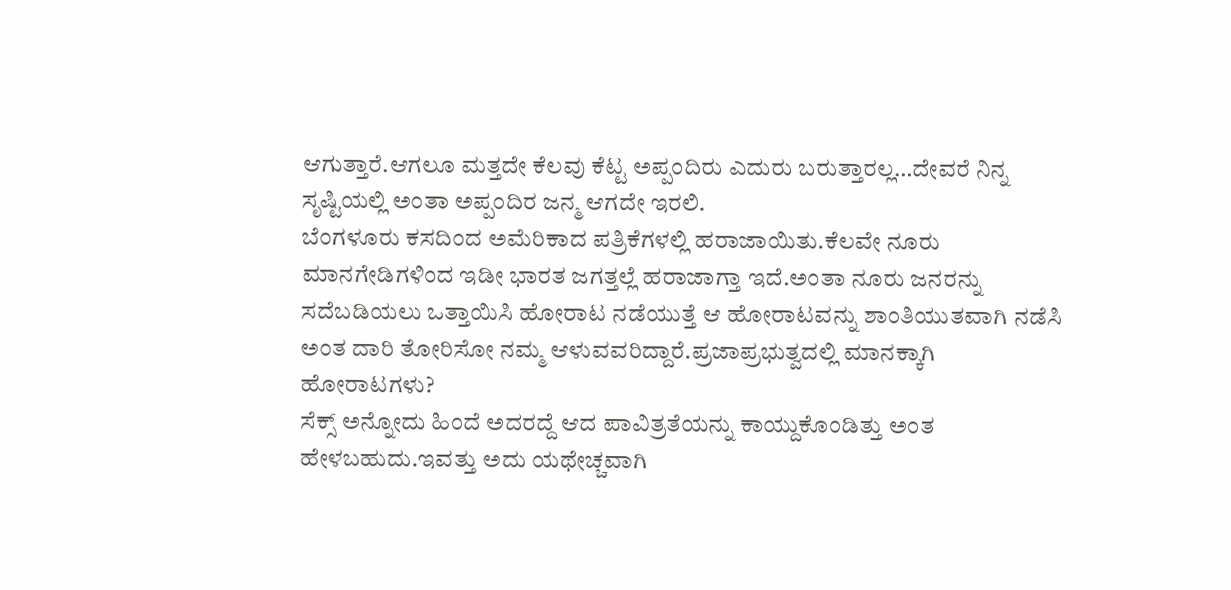ಆಗುತ್ತಾರೆ.ಆಗಲೂ ಮತ್ತದೇ ಕೆಲವು ಕೆಟ್ಟ ಅಪ್ಪಂದಿರು ಎದುರು ಬರುತ್ತಾರಲ್ಲ…ದೇವರೆ ನಿನ್ನ ಸೃಷ್ಟಿಯಲ್ಲಿ ಅಂತಾ ಅಪ್ಪಂದಿರ ಜನ್ಮ ಆಗದೇ ಇರಲಿ.
ಬೆಂಗಳೂರು ಕಸದಿಂದ ಅಮೆರಿಕಾದ ಪತ್ರಿಕೆಗಳಲ್ಲಿ ಹರಾಜಾಯಿತು.ಕೆಲವೇ ನೂರು ಮಾನಗೇಡಿಗಳಿಂದ ಇಡೀ ಭಾರತ ಜಗತ್ತಲ್ಲೆ ಹರಾಜಾಗ್ತಾ ಇದೆ.ಅಂತಾ ನೂರು ಜನರನ್ನು ಸದೆಬಡಿಯಲು ಒತ್ತಾಯಿಸಿ ಹೋರಾಟ ನಡೆಯುತ್ತೆ ಆ ಹೋರಾಟವನ್ನು ಶಾಂತಿಯುತವಾಗಿ ನಡೆಸಿ ಅಂತ ದಾರಿ ತೋರಿಸೋ ನಮ್ಮ ಆಳುವವರಿದ್ದಾರೆ.ಪ್ರಜಾಪ್ರಭುತ್ವದಲ್ಲಿ ಮಾನಕ್ಕಾಗಿ ಹೋರಾಟಗಳು?
ಸೆಕ್ಸ್ ಅನ್ನೋದು ಹಿಂದೆ ಅದರದ್ದೆ ಆದ ಪಾವಿತ್ರತೆಯನ್ನು ಕಾಯ್ದುಕೊಂಡಿತ್ತು ಅಂತ ಹೇಳಬಹುದು.ಇವತ್ತು ಅದು ಯಥೇಚ್ಚವಾಗಿ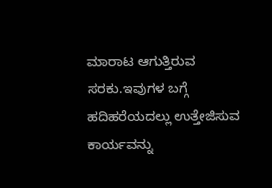ಮಾರಾಟ ಆಗುತ್ತಿರುವ ಸರಕು.ಇವುಗಳ ಬಗ್ಗೆ ಹದಿಹರೆಯದಲ್ಲು ಉತ್ತೇಜಿಸುವ ಕಾರ್ಯವನ್ನು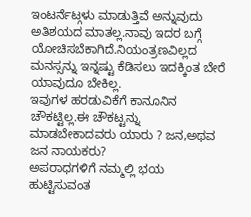ಇಂಟರ್ನೆಟ್ಗಳು ಮಾಡುತ್ತಿವೆ ಅನ್ನುವುದು ಅತಿಶಯದ ಮಾತಲ್ಲ.ನಾವು ಇದರ ಬಗ್ಗೆ ಯೋಚಿಸಬೆಕಾಗಿದೆ.ನಿಯಂತ್ರಣವಿಲ್ಲದ ಮನಸ್ಸನ್ನು ಇನ್ನಷ್ಟು ಕೆಡಿಸಲು ಇದಕ್ಕಿಂತ ಬೇರೆ ಯಾವುದೂ ಬೇಕಿಲ್ಲ.
ಇವುಗಳ ಹರಡುವಿಕೆಗೆ ಕಾನೂನಿನ ಚೌಕಟ್ಟಿಲ್ಲ.ಈ ಚೌಕಟ್ಟನ್ನು ಮಾಡಬೇಕಾದವರು ಯಾರು ? ಜನ,ಅಥವ ಜನ ನಾಯಕರು?
ಅಪರಾಧಗಳಿಗೆ ನಮ್ಮಲ್ಲಿ ಭಯ ಹುಟ್ಟಿಸುವಂತ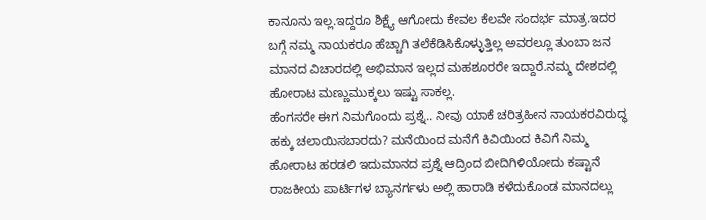ಕಾನೂನು ಇಲ್ಲ.ಇದ್ದರೂ ಶಿಕ್ಷ್ಯೆ ಆಗೋದು ಕೇವಲ ಕೆಲವೇ ಸಂದರ್ಭ ಮಾತ್ರ.ಇದರ ಬಗ್ಗೆ ನಮ್ಮ ನಾಯಕರೂ ಹೆಚ್ಚಾಗಿ ತಲೆಕೆಡಿಸಿಕೊಳ್ಳುತ್ತಿಲ್ಲ ಅವರಲ್ಲೂ ತುಂಬಾ ಜನ ಮಾನದ ವಿಚಾರದಲ್ಲಿ ಅಭಿಮಾನ ಇಲ್ಲದ ಮಹಶೂರರೇ ಇದ್ದಾರೆ.ನಮ್ಮ ದೇಶದಲ್ಲಿ ಹೋರಾಟ ಮಣ್ಣುಮುಕ್ಕಲು ಇಷ್ಟು ಸಾಕಲ್ಲ.
ಹೆಂಗಸರೇ ಈಗ ನಿಮಗೊಂದು ಪ್ರಶ್ನೆ.. ನೀವು ಯಾಕೆ ಚರಿತ್ರಹೀನ ನಾಯಕರವಿರುದ್ಧ ಹಕ್ಕು ಚಲಾಯಿಸಬಾರದು? ಮನೆಯಿಂದ ಮನೆಗೆ ಕಿವಿಯಿಂದ ಕಿವಿಗೆ ನಿಮ್ಮ ಹೋರಾಟ ಹರಡಲಿ ಇದುಮಾನದ ಪ್ರಶ್ನೆ ಆದ್ರಿಂದ ಬೀದಿಗಿಳಿಯೋದು ಕಷ್ಟಾನೆ ರಾಜಕೀಯ ಪಾರ್ಟಿಗಳ ಬ್ಯಾನರ್ಗಳು ಅಲ್ಲಿ ಹಾರಾಡಿ ಕಳೆದುಕೊಂಡ ಮಾನದಲ್ಲು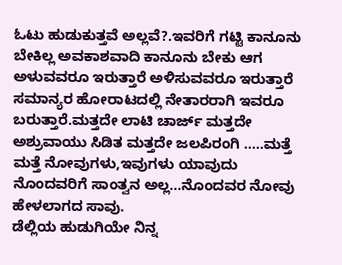ಓಟು ಹುಡುಕುತ್ತವೆ ಅಲ್ಲವೆ?.ಇವರಿಗೆ ಗಟ್ಟಿ ಕಾನೂನು ಬೇಕಿಲ್ಲ ಅವಕಾಶವಾದಿ ಕಾನೂನು ಬೇಕು ಆಗ ಅಳುವವರೂ ಇರುತ್ತಾರೆ ಅಳಿಸುವವರೂ ಇರುತ್ತಾರೆ ಸಮಾನ್ಯರ ಹೋರಾಟದಲ್ಲಿ ನೇತಾರರಾಗಿ ಇವರೂ ಬರುತ್ತಾರೆ.ಮತ್ತದೇ ಲಾಟಿ ಚಾರ್ಜ್ ಮತ್ತದೇ ಅಶ್ರುವಾಯು ಸಿಡಿತ ಮತ್ತದೇ ಜಲಪಿರಂಗಿ …..ಮತ್ತೆ ಮತ್ತೆ ನೋವುಗಳು,ಇವುಗಳು ಯಾವುದು ನೊಂದವರಿಗೆ ಸಾಂತ್ವನ ಅಲ್ಲ…ನೊಂದವರ ನೋವು ಹೇಳಲಾಗದ ಸಾವು.
ಡೆಲ್ಲಿಯ ಹುಡುಗಿಯೇ ನಿನ್ನ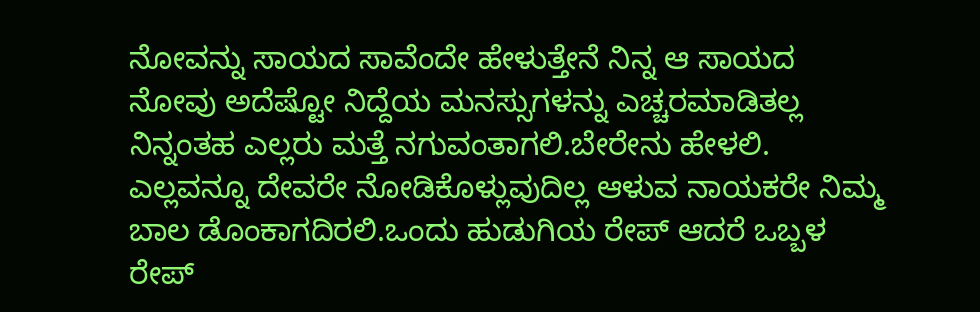ನೋವನ್ನು ಸಾಯದ ಸಾವೆಂದೇ ಹೇಳುತ್ತೇನೆ ನಿನ್ನ ಆ ಸಾಯದ ನೋವು ಅದೆಷ್ಟೋ ನಿದ್ದೆಯ ಮನಸ್ಸುಗಳನ್ನು ಎಚ್ಚರಮಾಡಿತಲ್ಲ ನಿನ್ನಂತಹ ಎಲ್ಲರು ಮತ್ತೆ ನಗುವಂತಾಗಲಿ.ಬೇರೇನು ಹೇಳಲಿ.
ಎಲ್ಲವನ್ನೂ ದೇವರೇ ನೋಡಿಕೊಳ್ಲುವುದಿಲ್ಲ ಆಳುವ ನಾಯಕರೇ ನಿಮ್ಮ ಬಾಲ ಡೊಂಕಾಗದಿರಲಿ.ಒಂದು ಹುಡುಗಿಯ ರೇಪ್ ಆದರೆ ಒಬ್ಬಳ ರೇಪ್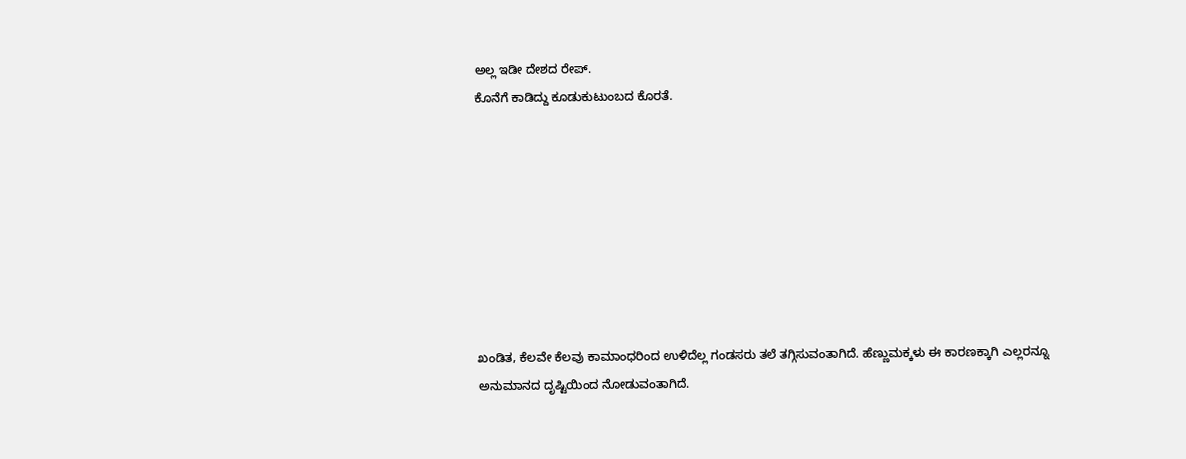ಅಲ್ಲ ಇಡೀ ದೇಶದ ರೇಪ್.
ಕೊನೆಗೆ ಕಾಡಿದ್ದು ಕೂಡುಕುಟುಂಬದ ಕೊರತೆ.








ಖಂಡಿತ, ಕೆಲವೇ ಕೆಲವು ಕಾಮಾಂಧರಿಂದ ಉಳಿದೆಲ್ಲ ಗಂಡಸರು ತಲೆ ತಗ್ಗಿಸುವಂತಾಗಿದೆ. ಹೆಣ್ಣುಮಕ್ಕಳು ಈ ಕಾರಣಕ್ಕಾಗಿ ಎಲ್ಲರನ್ನೂ ಅನುಮಾನದ ದೃಷ್ಟಿಯಿಂದ ನೋಡುವಂತಾಗಿದೆ.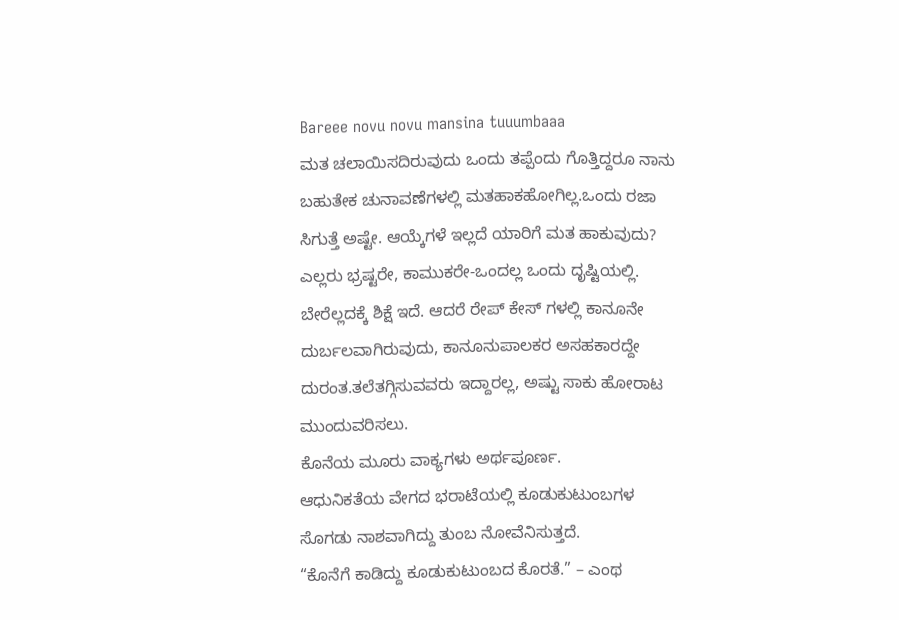Bareee novu novu mansina tuuumbaaa
ಮತ ಚಲಾಯಿಸದಿರುವುದು ಒಂದು ತಪ್ಪೆಂದು ಗೊತ್ತಿದ್ದರೂ ನಾನು ಬಹುತೇಕ ಚುನಾವಣೆಗಳಲ್ಲಿ ಮತಹಾಕಹೋಗಿಲ್ಲ.ಒಂದು ರಜಾ ಸಿಗುತ್ತೆ ಅಷ್ಟೇ. ಆಯ್ಕೆಗಳೆ ಇಲ್ಲದೆ ಯಾರಿಗೆ ಮತ ಹಾಕುವುದು? ಎಲ್ಲರು ಭ್ರಷ್ಟರೇ, ಕಾಮುಕರೇ-ಒಂದಲ್ಲ ಒಂದು ದೃಷ್ಟಿಯಲ್ಲಿ. ಬೇರೆಲ್ಲದಕ್ಕೆ ಶಿಕ್ಷೆ ಇದೆ. ಆದರೆ ರೇಪ್ ಕೇಸ್ ಗಳಲ್ಲಿ ಕಾನೂನೇ ದುರ್ಬಲವಾಗಿರುವುದು, ಕಾನೂನುಪಾಲಕರ ಅಸಹಕಾರದ್ದೇ ದುರಂತ.ತಲೆತಗ್ಗಿಸುವವರು ಇದ್ದಾರಲ್ಲ, ಅಷ್ಟು ಸಾಕು ಹೋರಾಟ ಮುಂದುವರಿಸಲು.
ಕೊನೆಯ ಮೂರು ವಾಕ್ಯಗಳು ಅರ್ಥಪೂರ್ಣ.
ಆಧುನಿಕತೆಯ ವೇಗದ ಭರಾಟೆಯಲ್ಲಿ ಕೂಡುಕುಟುಂಬಗಳ ಸೊಗಡು ನಾಶವಾಗಿದ್ದು ತುಂಬ ನೋವೆನಿಸುತ್ತದೆ.
“ಕೊನೆಗೆ ಕಾಡಿದ್ದು ಕೂಡುಕುಟುಂಬದ ಕೊರತೆ.” – ಎಂಥ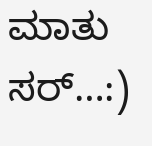ಮಾತು ಸರ್…:)